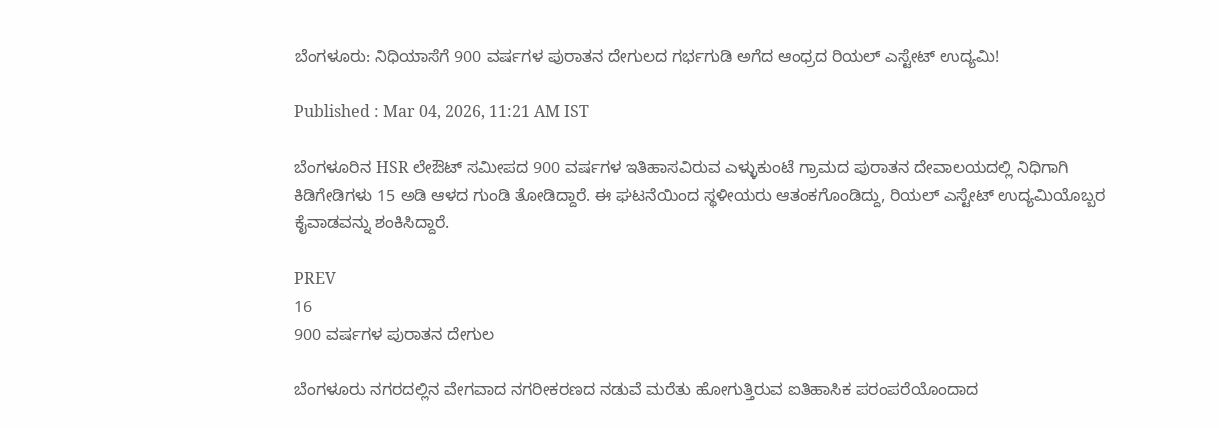ಬೆಂಗಳೂರು: ನಿಧಿಯಾಸೆಗೆ 900 ವರ್ಷಗಳ ಪುರಾತನ ದೇಗುಲದ ಗರ್ಭಗುಡಿ ಅಗೆದ ಆಂಧ್ರದ ರಿಯಲ್ ಎಸ್ಟೇಟ್ ಉದ್ಯಮಿ!

Published : Mar 04, 2026, 11:21 AM IST

ಬೆಂಗಳೂರಿನ HSR ಲೇಔಟ್ ಸಮೀಪದ 900 ವರ್ಷಗಳ ಇತಿಹಾಸವಿರುವ ಎಳ್ಳುಕುಂಟೆ ಗ್ರಾಮದ ಪುರಾತನ ದೇವಾಲಯದಲ್ಲಿ ನಿಧಿಗಾಗಿ ಕಿಡಿಗೇಡಿಗಳು 15 ಅಡಿ ಆಳದ ಗುಂಡಿ ತೋಡಿದ್ದಾರೆ. ಈ ಘಟನೆಯಿಂದ ಸ್ಥಳೀಯರು ಆತಂಕಗೊಂಡಿದ್ದು, ರಿಯಲ್ ಎಸ್ಟೇಟ್ ಉದ್ಯಮಿಯೊಬ್ಬರ ಕೈವಾಡವನ್ನು ಶಂಕಿಸಿದ್ದಾರೆ.

PREV
16
900 ವರ್ಷಗಳ ಪುರಾತನ ದೇಗುಲ

ಬೆಂಗಳೂರು ನಗರದಲ್ಲಿನ ವೇಗವಾದ ನಗರೀಕರಣದ ನಡುವೆ ಮರೆತು ಹೋಗುತ್ತಿರುವ ಐತಿಹಾಸಿಕ ಪರಂಪರೆಯೊಂದಾದ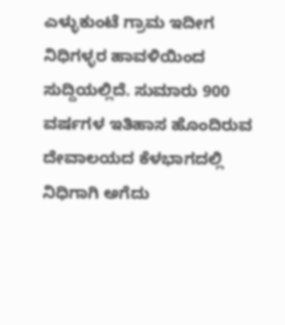ಎಳ್ಳುಕುಂಟೆ ಗ್ರಾಮ ಇದೀಗ ನಿಧಿಗಳ್ಳರ ಹಾವಳಿಯಿಂದ ಸುದ್ದಿಯಲ್ಲಿದೆ. ಸುಮಾರು 900 ವರ್ಷಗಳ ಇತಿಹಾಸ ಹೊಂದಿರುವ ದೇವಾಲಯದ ಕೆಳಭಾಗದಲ್ಲಿ ನಿಧಿಗಾಗಿ ಅಗೆದು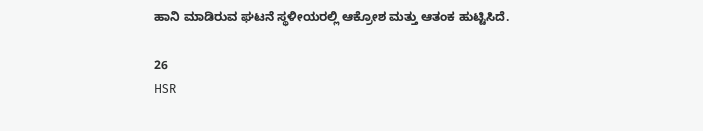ಹಾನಿ ಮಾಡಿರುವ ಘಟನೆ ಸ್ಥಳೀಯರಲ್ಲಿ ಆಕ್ರೋಶ ಮತ್ತು ಆತಂಕ ಹುಟ್ಟಿಸಿದೆ.

26
HSR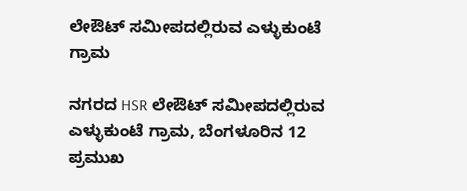ಲೇಔಟ್ ಸಮೀಪದಲ್ಲಿರುವ ಎಳ್ಳುಕುಂಟೆ ಗ್ರಾಮ

ನಗರದ HSR ಲೇಔಟ್ ಸಮೀಪದಲ್ಲಿರುವ ಎಳ್ಳುಕುಂಟೆ ಗ್ರಾಮ, ಬೆಂಗಳೂರಿನ 12 ಪ್ರಮುಖ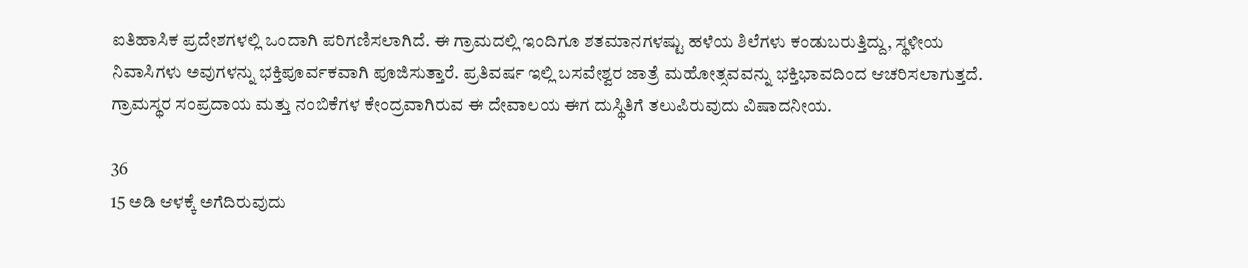ಐತಿಹಾಸಿಕ ಪ್ರದೇಶಗಳಲ್ಲಿ ಒಂದಾಗಿ ಪರಿಗಣಿಸಲಾಗಿದೆ. ಈ ಗ್ರಾಮದಲ್ಲಿ ಇಂದಿಗೂ ಶತಮಾನಗಳಷ್ಟು ಹಳೆಯ ಶಿಲೆಗಳು ಕಂಡುಬರುತ್ತಿದ್ದು, ಸ್ಥಳೀಯ ನಿವಾಸಿಗಳು ಅವುಗಳನ್ನು ಭಕ್ತಿಪೂರ್ವಕವಾಗಿ ಪೂಜಿಸುತ್ತಾರೆ. ಪ್ರತಿವರ್ಷ ಇಲ್ಲಿ ಬಸವೇಶ್ವರ ಜಾತ್ರೆ ಮಹೋತ್ಸವವನ್ನು ಭಕ್ತಿಭಾವದಿಂದ ಆಚರಿಸಲಾಗುತ್ತದೆ. ಗ್ರಾಮಸ್ಥರ ಸಂಪ್ರದಾಯ ಮತ್ತು ನಂಬಿಕೆಗಳ ಕೇಂದ್ರವಾಗಿರುವ ಈ ದೇವಾಲಯ ಈಗ ದುಸ್ಥಿತಿಗೆ ತಲುಪಿರುವುದು ವಿಷಾದನೀಯ.

36
15 ಅಡಿ ಆಳಕ್ಕೆ ಅಗೆದಿರುವುದು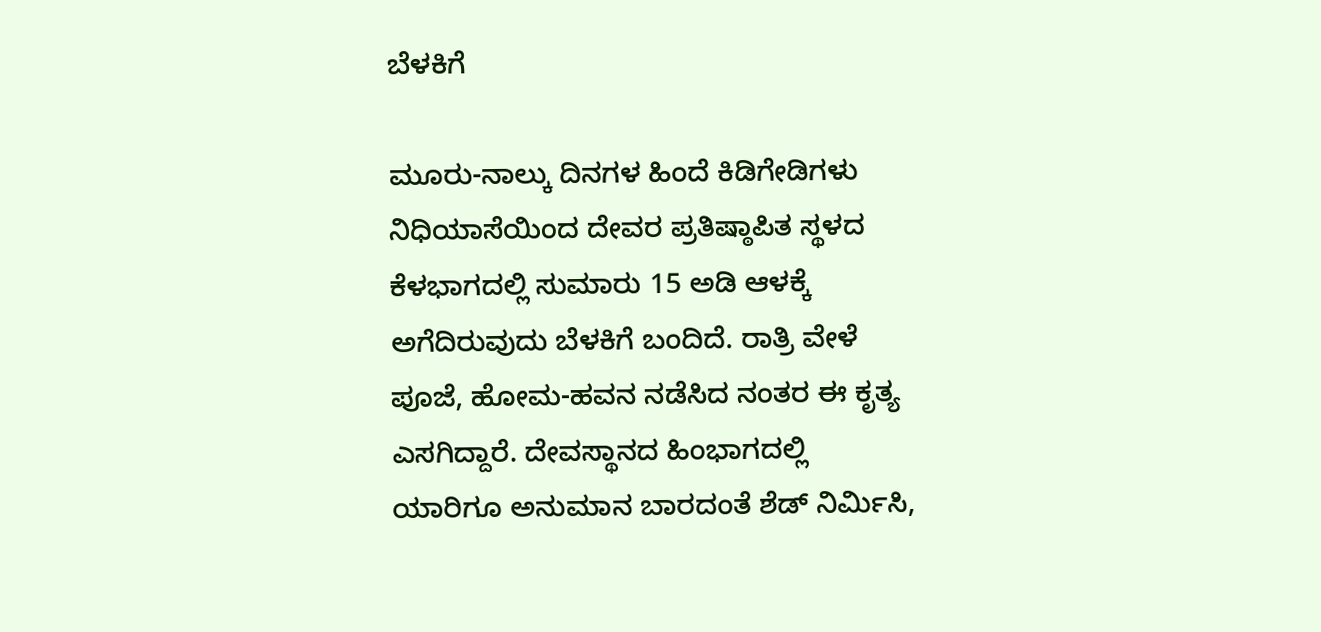ಬೆಳಕಿಗೆ

ಮೂರು-ನಾಲ್ಕು ದಿನಗಳ ಹಿಂದೆ ಕಿಡಿಗೇಡಿಗಳು ನಿಧಿಯಾಸೆಯಿಂದ ದೇವರ ಪ್ರತಿಷ್ಠಾಪಿತ ಸ್ಥಳದ ಕೆಳಭಾಗದಲ್ಲಿ ಸುಮಾರು 15 ಅಡಿ ಆಳಕ್ಕೆ ಅಗೆದಿರುವುದು ಬೆಳಕಿಗೆ ಬಂದಿದೆ. ರಾತ್ರಿ ವೇಳೆ ಪೂಜೆ, ಹೋಮ-ಹವನ ನಡೆಸಿದ ನಂತರ ಈ ಕೃತ್ಯ ಎಸಗಿದ್ದಾರೆ. ದೇವಸ್ಥಾನದ ಹಿಂಭಾಗದಲ್ಲಿ ಯಾರಿಗೂ ಅನುಮಾನ ಬಾರದಂತೆ ಶೆಡ್ ನಿರ್ಮಿಸಿ,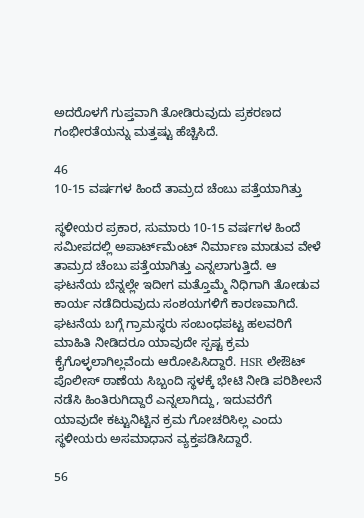ಅದರೊಳಗೆ ಗುಪ್ತವಾಗಿ ತೋಡಿರುವುದು ಪ್ರಕರಣದ ಗಂಭೀರತೆಯನ್ನು ಮತ್ತಷ್ಟು ಹೆಚ್ಚಿಸಿದೆ.

46
10-15 ವರ್ಷಗಳ ಹಿಂದೆ ತಾಮ್ರದ ಚೆಂಬು ಪತ್ತೆಯಾಗಿತ್ತು

ಸ್ಥಳೀಯರ ಪ್ರಕಾರ, ಸುಮಾರು 10-15 ವರ್ಷಗಳ ಹಿಂದೆ ಸಮೀಪದಲ್ಲಿ ಅಪಾರ್ಟ್‌ಮೆಂಟ್ ನಿರ್ಮಾಣ ಮಾಡುವ ವೇಳೆ ತಾಮ್ರದ ಚೆಂಬು ಪತ್ತೆಯಾಗಿತ್ತು ಎನ್ನಲಾಗುತ್ತಿದೆ. ಆ ಘಟನೆಯ ಬೆನ್ನಲ್ಲೇ ಇದೀಗ ಮತ್ತೊಮ್ಮೆ ನಿಧಿಗಾಗಿ ತೋಡುವ ಕಾರ್ಯ ನಡೆದಿರುವುದು ಸಂಶಯಗಳಿಗೆ ಕಾರಣವಾಗಿದೆ. ಘಟನೆಯ ಬಗ್ಗೆ ಗ್ರಾಮಸ್ಥರು ಸಂಬಂಧಪಟ್ಟ ಹಲವರಿಗೆ ಮಾಹಿತಿ ನೀಡಿದರೂ ಯಾವುದೇ ಸ್ಪಷ್ಟ ಕ್ರಮ ಕೈಗೊಳ್ಳಲಾಗಿಲ್ಲವೆಂದು ಆರೋಪಿಸಿದ್ದಾರೆ. HSR ಲೇಔಟ್ ಪೊಲೀಸ್ ಠಾಣೆಯ ಸಿಬ್ಬಂದಿ ಸ್ಥಳಕ್ಕೆ ಭೇಟಿ ನೀಡಿ ಪರಿಶೀಲನೆ ನಡೆಸಿ ಹಿಂತಿರುಗಿದ್ದಾರೆ ಎನ್ನಲಾಗಿದ್ದು, ಇದುವರೆಗೆ ಯಾವುದೇ ಕಟ್ಟುನಿಟ್ಟಿನ ಕ್ರಮ ಗೋಚರಿಸಿಲ್ಲ ಎಂದು ಸ್ಥಳೀಯರು ಅಸಮಾಧಾನ ವ್ಯಕ್ತಪಡಿಸಿದ್ದಾರೆ.

56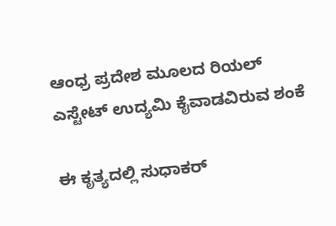ಆಂಧ್ರ ಪ್ರದೇಶ ಮೂಲದ ರಿಯಲ್ ಎಸ್ಟೇಟ್ ಉದ್ಯಮಿ ಕೈವಾಡವಿರುವ ಶಂಕೆ

ಈ ಕೃತ್ಯದಲ್ಲಿ ಸುಧಾಕರ್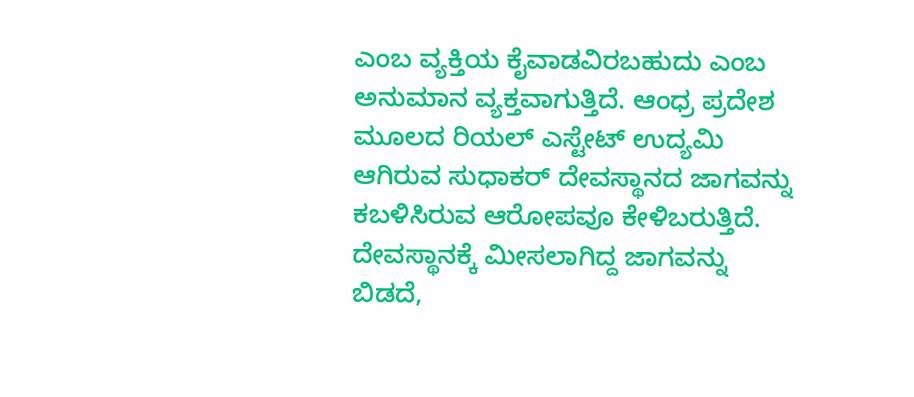ಎಂಬ ವ್ಯಕ್ತಿಯ ಕೈವಾಡವಿರಬಹುದು ಎಂಬ ಅನುಮಾನ ವ್ಯಕ್ತವಾಗುತ್ತಿದೆ. ಆಂಧ್ರ ಪ್ರದೇಶ ಮೂಲದ ರಿಯಲ್ ಎಸ್ಟೇಟ್ ಉದ್ಯಮಿ ಆಗಿರುವ ಸುಧಾಕರ್ ದೇವಸ್ಥಾನದ ಜಾಗವನ್ನು ಕಬಳಿಸಿರುವ ಆರೋಪವೂ ಕೇಳಿಬರುತ್ತಿದೆ. ದೇವಸ್ಥಾನಕ್ಕೆ ಮೀಸಲಾಗಿದ್ದ ಜಾಗವನ್ನು ಬಿಡದೆ,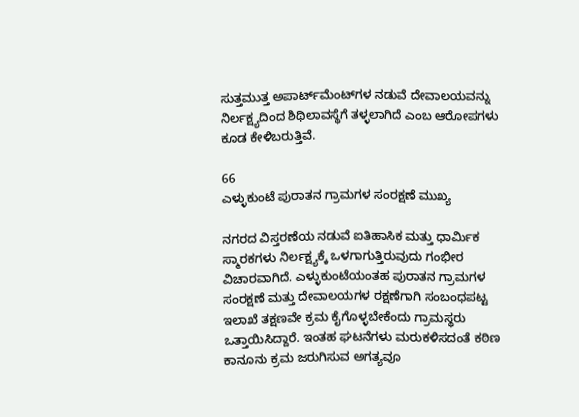ಸುತ್ತಮುತ್ತ ಅಪಾರ್ಟ್‌ಮೆಂಟ್‌ಗಳ ನಡುವೆ ದೇವಾಲಯವನ್ನು ನಿರ್ಲಕ್ಷ್ಯದಿಂದ ಶಿಥಿಲಾವಸ್ಥೆಗೆ ತಳ್ಳಲಾಗಿದೆ ಎಂಬ ಆರೋಪಗಳು ಕೂಡ ಕೇಳಿಬರುತ್ತಿವೆ.

66
ಎಳ್ಳುಕುಂಟೆ ಪುರಾತನ ಗ್ರಾಮಗಳ ಸಂರಕ್ಷಣೆ ಮುಖ್ಯ

ನಗರದ ವಿಸ್ತರಣೆಯ ನಡುವೆ ಐತಿಹಾಸಿಕ ಮತ್ತು ಧಾರ್ಮಿಕ ಸ್ಮಾರಕಗಳು ನಿರ್ಲಕ್ಷ್ಯಕ್ಕೆ ಒಳಗಾಗುತ್ತಿರುವುದು ಗಂಭೀರ ವಿಚಾರವಾಗಿದೆ. ಎಳ್ಳುಕುಂಟೆಯಂತಹ ಪುರಾತನ ಗ್ರಾಮಗಳ ಸಂರಕ್ಷಣೆ ಮತ್ತು ದೇವಾಲಯಗಳ ರಕ್ಷಣೆಗಾಗಿ ಸಂಬಂಧಪಟ್ಟ ಇಲಾಖೆ ತಕ್ಷಣವೇ ಕ್ರಮ ಕೈಗೊಳ್ಳಬೇಕೆಂದು ಗ್ರಾಮಸ್ಥರು ಒತ್ತಾಯಿಸಿದ್ದಾರೆ. ಇಂತಹ ಘಟನೆಗಳು ಮರುಕಳಿಸದಂತೆ ಕಠಿಣ ಕಾನೂನು ಕ್ರಮ ಜರುಗಿಸುವ ಅಗತ್ಯವೂ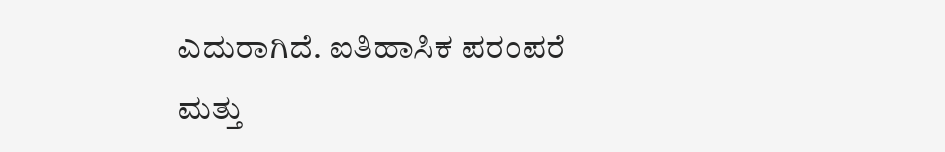ಎದುರಾಗಿದೆ. ಐತಿಹಾಸಿಕ ಪರಂಪರೆ ಮತ್ತು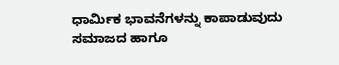ಧಾರ್ಮಿಕ ಭಾವನೆಗಳನ್ನು ಕಾಪಾಡುವುದು ಸಮಾಜದ ಹಾಗೂ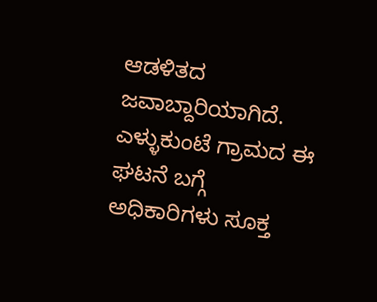ಆಡಳಿತದ ಜವಾಬ್ದಾರಿಯಾಗಿದೆ. ಎಳ್ಳುಕುಂಟೆ ಗ್ರಾಮದ ಈ ಘಟನೆ ಬಗ್ಗೆ ಅಧಿಕಾರಿಗಳು ಸೂಕ್ತ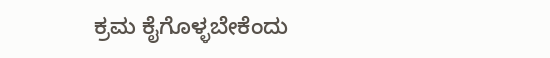ಕ್ರಮ ಕೈಗೊಳ್ಳಬೇಕೆಂದು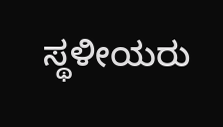ಸ್ಥಳೀಯರು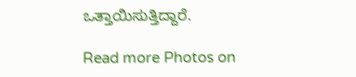ಒತ್ತಾಯಿಸುತ್ತಿದ್ದಾರೆ.

Read more Photos on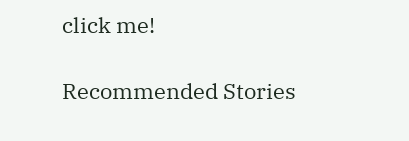click me!

Recommended Stories